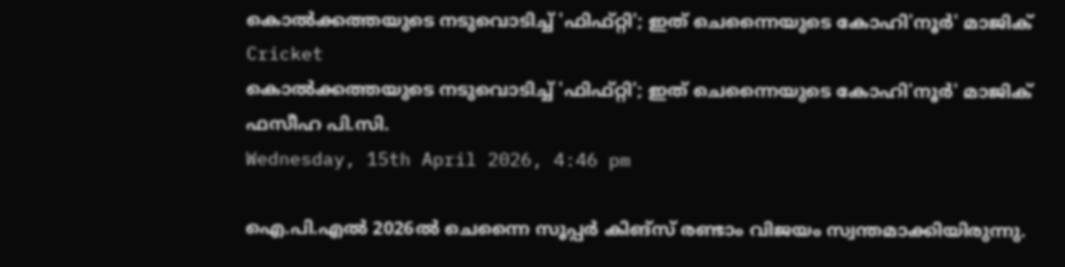കൊല്‍ക്കത്തയുടെ നടുവൊടിച്ച് 'ഫിഫ്റ്റി'; ഇത് ചെന്നൈയുടെ കോഹി'നൂര്‍' മാജിക്
Cricket
കൊല്‍ക്കത്തയുടെ നടുവൊടിച്ച് 'ഫിഫ്റ്റി'; ഇത് ചെന്നൈയുടെ കോഹി'നൂര്‍' മാജിക്
ഫസീഹ പി.സി.
Wednesday, 15th April 2026, 4:46 pm

ഐ.പി.എല്‍ 2026ല്‍ ചെന്നൈ സൂപ്പര്‍ കിങ്സ് രണ്ടാം വിജയം സ്വന്തമാക്കിയിരുന്നു.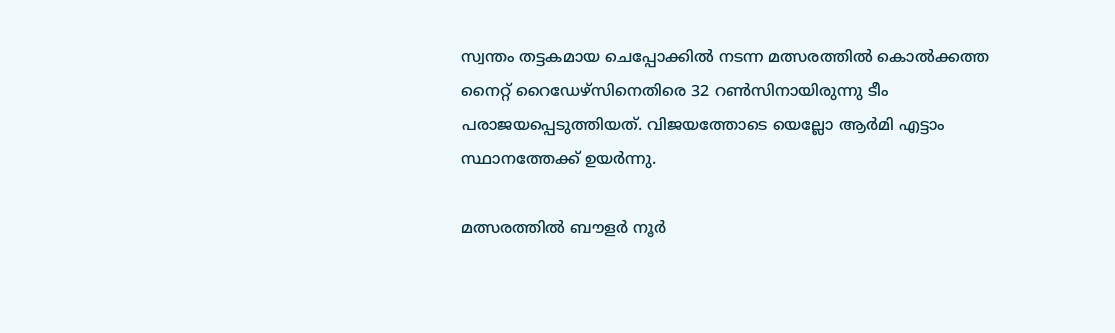സ്വന്തം തട്ടകമായ ചെപ്പോക്കില്‍ നടന്ന മത്സരത്തില്‍ കൊല്‍ക്കത്ത നൈറ്റ് റൈഡേഴ്‌സിനെതിരെ 32 റണ്‍സിനായിരുന്നു ടീം പരാജയപ്പെടുത്തിയത്. വിജയത്തോടെ യെല്ലോ ആര്‍മി എട്ടാം സ്ഥാനത്തേക്ക് ഉയര്‍ന്നു.

മത്സരത്തില്‍ ബൗളര്‍ നൂര്‍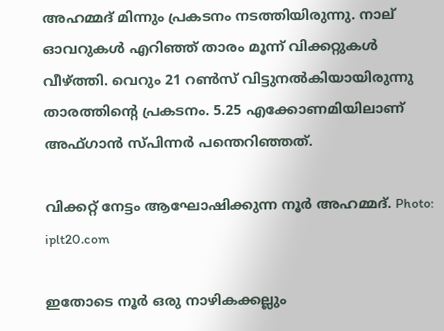അഹമ്മദ് മിന്നും പ്രകടനം നടത്തിയിരുന്നു. നാല് ഓവറുകള്‍ എറിഞ്ഞ് താരം മൂന്ന് വിക്കറ്റുകള്‍ വീഴ്ത്തി. വെറും 21 റണ്‍സ് വിട്ടുനല്‍കിയായിരുന്നു താരത്തിന്റെ പ്രകടനം. 5.25 എക്കോണമിയിലാണ് അഫ്ഗാന്‍ സ്പിന്നര്‍ പന്തെറിഞ്ഞത്.

വിക്കറ്റ് നേട്ടം ആഘോഷിക്കുന്ന നൂർ അഹമ്മദ്. Photo: iplt20.com

ഇതോടെ നൂര്‍ ഒരു നാഴികക്കല്ലും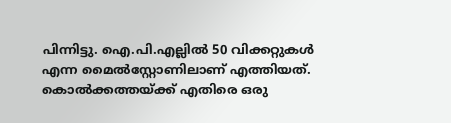പിന്നിട്ടു. ഐ.പി.എല്ലില്‍ 50 വിക്കറ്റുകള്‍ എന്ന മൈല്‍സ്റ്റോണിലാണ് എത്തിയത്. കൊല്‍ക്കത്തയ്ക്ക് എതിരെ ഒരു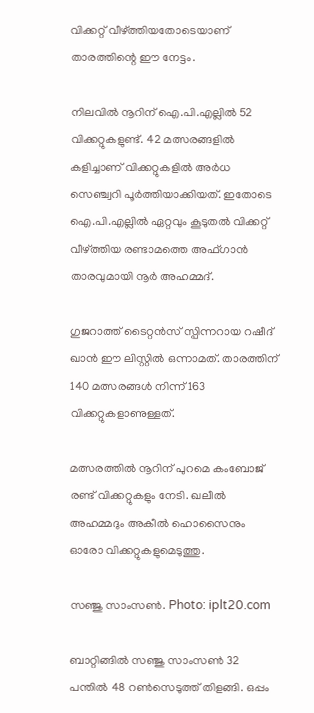വിക്കറ്റ് വീഴ്ത്തിയതോടെയാണ് താരത്തിന്റെ ഈ നേട്ടം.

നിലവില്‍ നൂറിന് ഐ.പി.എല്ലില്‍ 52 വിക്കറ്റുകളുണ്ട്. 42 മത്സരങ്ങളില്‍ കളിച്ചാണ് വിക്കറ്റുകളില്‍ അര്‍ധ സെഞ്ച്വറി പൂര്‍ത്തിയാക്കിയത്. ഇതോടെ ഐ.പി.എല്ലില്‍ ഏറ്റവും കൂടുതല്‍ വിക്കറ്റ് വീഴ്ത്തിയ രണ്ടാമത്തെ അഫ്ഗാന്‍ താരവുമായി നൂര്‍ അഹമ്മദ്.

ഗുജറാത്ത് ടൈറ്റന്‍സ് സ്പിന്നറായ റഷീദ് ഖാന്‍ ഈ ലിസ്റ്റില്‍ ഒന്നാമത്. താരത്തിന് 140 മത്സരങ്ങള്‍ നിന്ന് 163 വിക്കറ്റുകളാണുള്ളത്.

മത്സരത്തില്‍ നൂറിന് പുറമെ കംബോജ് രണ്ട് വിക്കറ്റുകളും നേടി. ഖലീല്‍ അഹമ്മദും അകീല്‍ ഹൊസൈനും ഓരോ വിക്കറ്റുകളുമെടുത്തു.

സഞ്ജു സാംസൺ. Photo: iplt20.com

ബാറ്റിങ്ങില്‍ സഞ്ജു സാംസണ്‍ 32 പന്തില്‍ 48 റണ്‍സെടുത്ത് തിളങ്ങി. ഒപ്പം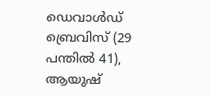ഡെവാള്‍ഡ് ബ്രെവിസ് (29 പന്തില്‍ 41), ആയുഷ്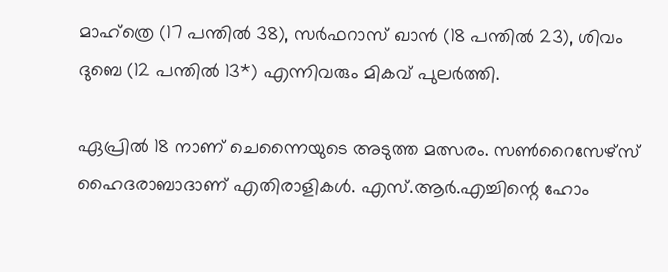മാഹ്‌ത്രെ (17 പന്തില്‍ 38), സര്‍ഫറാസ് ഖാന്‍ (18 പന്തില്‍ 23), ശിവം ദുബെ (12 പന്തില്‍ 13*) എന്നിവരും മികവ് പുലര്‍ത്തി.

ഏപ്രില്‍ 18 നാണ് ചെന്നൈയുടെ അടുത്ത മത്സരം. സണ്‍റൈസേഴ്സ് ഹൈദരാബാദാണ് എതിരാളികള്‍. എസ്.ആര്‍.എച്ചിന്റെ ഹോം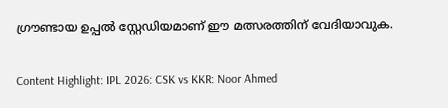ഗ്രൗണ്ടായ ഉപ്പല്‍ സ്റ്റേഡിയമാണ് ഈ മത്സരത്തിന് വേദിയാവുക.

Content Highlight: IPL 2026: CSK vs KKR: Noor Ahmed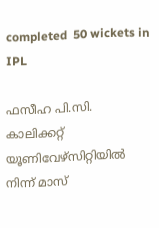completed  50 wickets in IPL

ഫസീഹ പി.സി.
കാലിക്കറ്റ് യൂണിവേഴ്‌സിറ്റിയില്‍ നിന്ന് മാസ്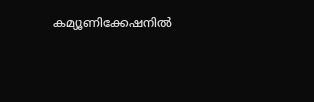കമ്യൂണിക്കേഷനില്‍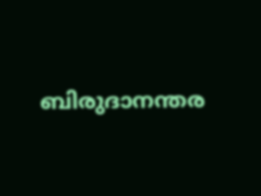ബിരുദാനന്തര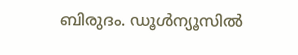ബിരുദം. ഡൂള്‍ന്യൂസില്‍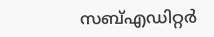സബ്എഡിറ്റര്‍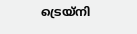ട്രെയ്‌നി